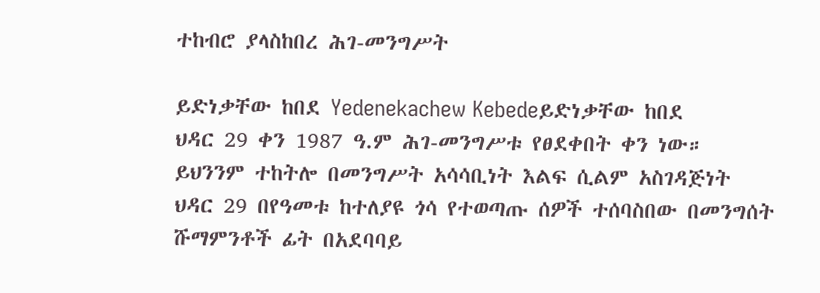ተከብሮ ያላስከበረ ሕገ-መንግሥት

ይድነቃቸው ከበደ Yedenekachew Kebedeይድነቃቸው ከበደ
ህዳር 29 ቀን 1987 ዓ.ም ሕገ-መንግሥቱ የፀደቀበት ቀን ነው። ይህንንም ተከትሎ በመንግሥት አሳሳቢነት እልፍ ሲልም አስገዳጅነት ህዳር 29 በየዓመቱ ከተለያዩ ጎሳ የተወጣጡ ሰዎች ተሰባስበው በመንግሰት ሹማምንቶች ፊት በአደባባይ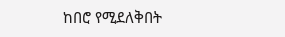ከበሮ የሚደለቅበት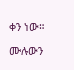ቀን ነው።

ሙሉውን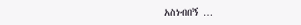አስነብበኝ …